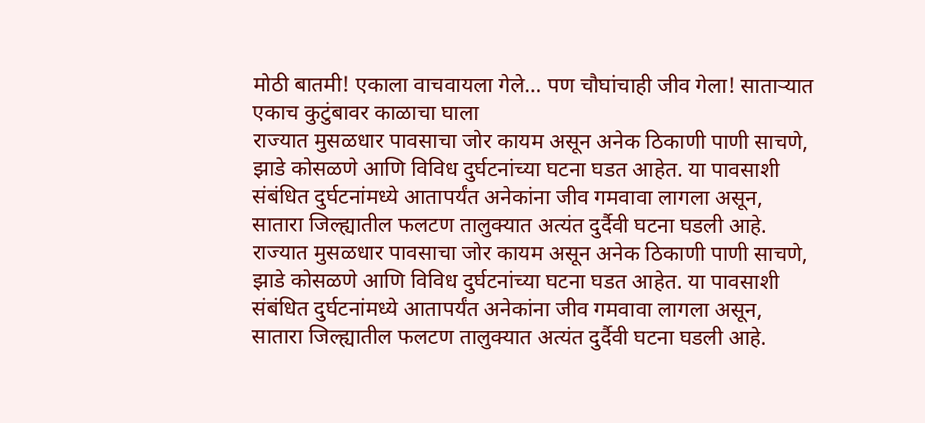मोठी बातमी! एकाला वाचवायला गेले… पण चौघांचाही जीव गेला! साताऱ्यात एकाच कुटुंबावर काळाचा घाला
राज्यात मुसळधार पावसाचा जोर कायम असून अनेक ठिकाणी पाणी साचणे, झाडे कोसळणे आणि विविध दुर्घटनांच्या घटना घडत आहेत. या पावसाशी संबंधित दुर्घटनांमध्ये आतापर्यंत अनेकांना जीव गमवावा लागला असून, सातारा जिल्ह्यातील फलटण तालुक्यात अत्यंत दुर्दैवी घटना घडली आहे.
राज्यात मुसळधार पावसाचा जोर कायम असून अनेक ठिकाणी पाणी साचणे, झाडे कोसळणे आणि विविध दुर्घटनांच्या घटना घडत आहेत. या पावसाशी संबंधित दुर्घटनांमध्ये आतापर्यंत अनेकांना जीव गमवावा लागला असून, सातारा जिल्ह्यातील फलटण तालुक्यात अत्यंत दुर्दैवी घटना घडली आहे.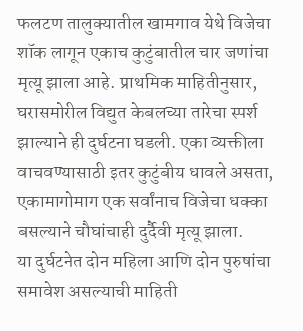फलटण तालुक्यातील खामगाव येथे विजेचा शॉक लागून एकाच कुटुंबातील चार जणांचा मृत्यू झाला आहे. प्राथमिक माहितीनुसार, घरासमोरील विद्युत केबलच्या तारेचा स्पर्श झाल्याने ही दुर्घटना घडली. एका व्यक्तीला वाचवण्यासाठी इतर कुटुंबीय धावले असता, एकामागोमाग एक सर्वांनाच विजेचा धक्का बसल्याने चौघांचाही दुर्दैवी मृत्यू झाला.
या दुर्घटनेत दोन महिला आणि दोन पुरुषांचा समावेश असल्याची माहिती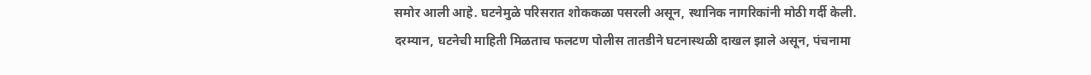समोर आली आहे. घटनेमुळे परिसरात शोककळा पसरली असून, स्थानिक नागरिकांनी मोठी गर्दी केली.
दरम्यान, घटनेची माहिती मिळताच फलटण पोलीस तातडीने घटनास्थळी दाखल झाले असून, पंचनामा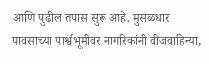आणि पुढील तपास सुरू आहे. मुसळधार पावसाच्या पार्श्वभूमीवर नागरिकांनी वीजवाहिन्या,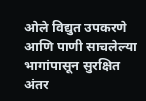ओले विद्युत उपकरणे आणि पाणी साचलेल्या भागांपासून सुरक्षित अंतर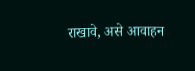राखावे, असे आवाहन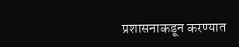प्रशासनाकडून करण्यात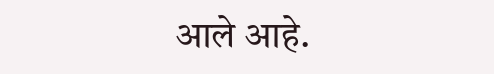आले आहे.